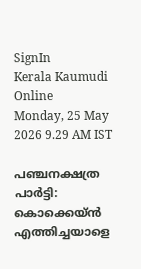SignIn
Kerala Kaumudi Online
Monday, 25 May 2026 9.29 AM IST

പഞ്ചനക്ഷത്ര പാർട്ടി: കൊക്കെയ്‌ൻ എത്തിച്ചയാളെ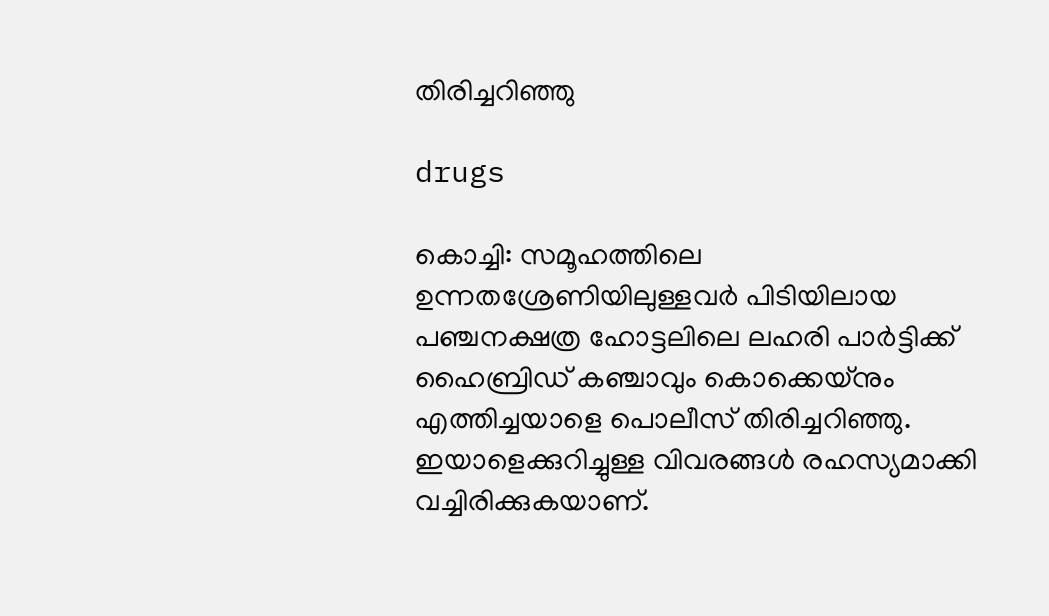തിരിച്ചറിഞ്ഞു

drugs

കൊച്ചി: സമൂഹത്തിലെ ഉന്നതശ്രേണിയിലുള്ളവർ പിടിയിലായ പഞ്ചനക്ഷത്ര ഹോട്ടലിലെ ലഹരി പാർട്ടിക്ക് ഹൈബ്രിഡ് കഞ്ചാവും കൊക്കെയ്‌നും എത്തിച്ചയാളെ പൊലീസ് തിരിച്ചറിഞ്ഞു. ഇയാളെക്കുറിച്ചുള്ള വിവരങ്ങൾ രഹസ്യമാക്കി വച്ചിരിക്കുകയാണ്.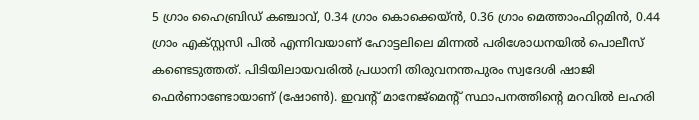5 ഗ്രാം ഹൈബ്രിഡ് കഞ്ചാവ്, 0.34 ഗ്രാം കൊക്കെയ്ൻ, 0.36 ഗ്രാം മെത്താംഫിറ്റമിൻ, 0.44 ഗ്രാം എക്സ്റ്റസി പിൽ എന്നിവയാണ് ഹോട്ടലിലെ മിന്നൽ പരിശോധനയിൽ പൊലീസ് കണ്ടെടുത്തത്. പിടിയിലായവരിൽ പ്രധാനി തിരുവനന്തപുരം സ്വദേശി ഷാജി ഫെർണാണ്ടോയാണ് (ഷോൺ). ഇവന്റ് മാനേജ്‌മെന്റ് സ്ഥാപനത്തിന്റെ മറവിൽ ലഹരി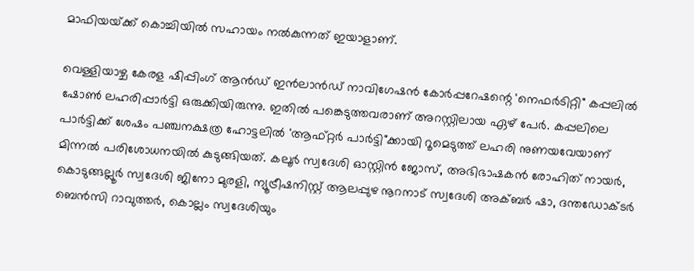മാഫിയയ്‌ക്ക് കൊച്ചിയിൽ സഹായം നൽകുന്നത് ഇയാളാണ്.

വെള്ളിയാഴ്ച കേരള ഷിപ്പിംഗ് ആൻഡ് ഇൻലാൻഡ് നാവിഗേഷൻ കോർപ്പറേഷന്റെ 'നെഫർടിറ്റി" കപ്പലിൽ ഷോൺ ലഹരിപ്പാർട്ടി ഒരുക്കിയിരുന്നു. ഇതിൽ പങ്കെടുത്തവരാണ് അറസ്റ്റിലായ ഏഴ് പേർ. കപ്പലിലെ പാർട്ടിക്ക് ശേഷം പഞ്ചനക്ഷത്ര ഹോട്ടലിൽ 'ആഫ്റ്റർ പാർട്ടി"ക്കായി റൂമെടുത്ത് ലഹരി നുണയവേയാണ് മിന്നൽ പരിശോധനയിൽ കുടുങ്ങിയത്. കലൂർ സ്വദേശി ഓസ്റ്റിൻ ജോസ്, അഭിഭാഷകൻ രോഹിത് നായർ, കൊടുങ്ങല്ലൂർ സ്വദേശി ജിനോ മുരളി, ന്യൂട്രീഷനിസ്റ്റ് ആലപ്പുഴ നൂറനാട് സ്വദേശി അക്ബർ ഷാ, ദന്തഡോക്ടർ ബെൻസി റാവുത്തർ, കൊല്ലം സ്വദേശിയും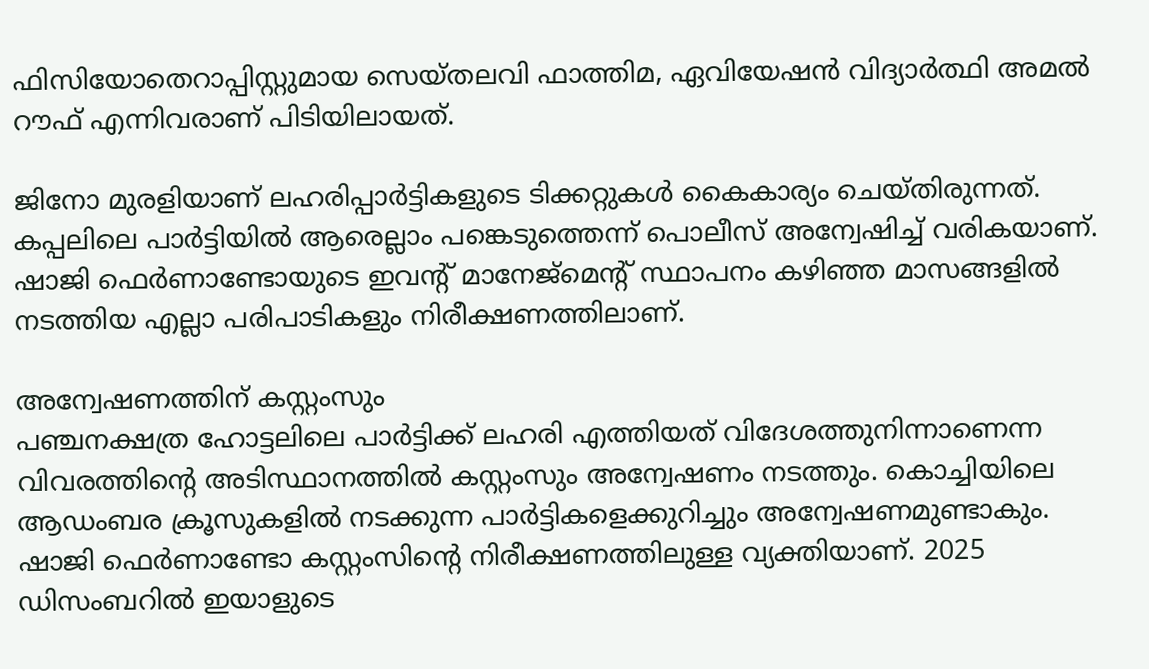ഫിസിയോതെറാപ്പിസ്റ്റുമായ സെയ്തലവി ഫാത്തിമ, ഏവിയേഷൻ വിദ്യാർത്ഥി അമൽ റൗഫ് എന്നിവരാണ് പിടിയിലായത്.

ജിനോ മുരളിയാണ് ലഹരിപ്പാർട്ടികളുടെ ടിക്കറ്റുകൾ കൈകാര്യം ചെയ്തിരുന്നത്. കപ്പലിലെ പാർട്ടിയിൽ ആരെല്ലാം പങ്കെടുത്തെന്ന് പൊലീസ് അന്വേഷിച്ച് വരികയാണ്. ഷാജി ഫെർണാണ്ടോയുടെ ഇവന്റ് മാനേജ്‌മെന്റ് സ്ഥാപനം കഴിഞ്ഞ മാസങ്ങളിൽ നടത്തിയ എല്ലാ പരിപാടികളും നിരീക്ഷണത്തിലാണ്.

അന്വേഷണത്തിന് കസ്റ്റംസും
പഞ്ചനക്ഷത്ര ഹോട്ടലിലെ പാർട്ടിക്ക് ലഹരി എത്തിയത് വിദേശത്തുനിന്നാണെന്ന വിവരത്തിന്റെ അടിസ്ഥാനത്തിൽ കസ്റ്റംസും അന്വേഷണം നടത്തും. കൊച്ചിയിലെ ആഡംബര ക്രൂസുകളിൽ നടക്കുന്ന പാർട്ടികളെക്കുറിച്ചും അന്വേഷണമുണ്ടാകും. ഷാജി ഫെർണാണ്ടോ കസ്റ്റംസിന്റെ നിരീക്ഷണത്തിലുള്ള വ്യക്തിയാണ്. 2025 ഡിസംബറിൽ ഇയാളുടെ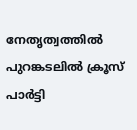നേതൃത്വത്തിൽ പുറങ്കടലിൽ ക്രൂസ് പാർട്ടി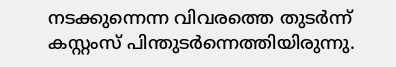നടക്കുന്നെന്ന വിവരത്തെ തുടർന്ന് കസ്റ്റംസ് പിന്തുടർന്നെത്തിയിരുന്നു.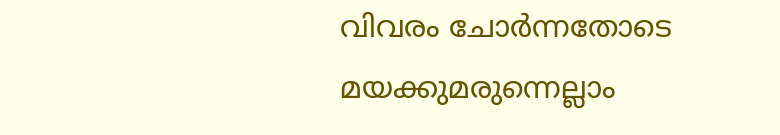വിവരം ചോർന്നതോടെ മയക്കുമരുന്നെല്ലാം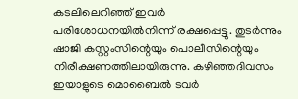കടലിലെറിഞ്ഞ് ഇവർ പരിശോധനയിൽനിന്ന് രക്ഷപ്പെട്ടു. തുടർന്നും ഷാജി കസ്റ്റംസിന്റെയും പൊലീസിന്റെയും നിരീക്ഷണത്തിലായിരുന്നു. കഴിഞ്ഞദിവസം ഇയാളുടെ മൊബൈൽ ടവർ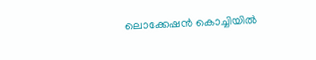ലൊക്കേഷൻ കൊച്ചിയിൽ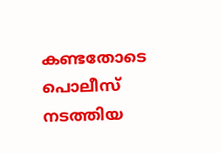കണ്ടതോടെ പൊലീസ് നടത്തിയ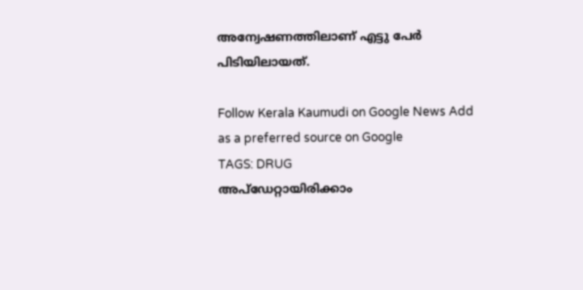അന്വേഷണത്തിലാണ് എട്ടു പേർ പിടിയിലായത്.

Follow Kerala Kaumudi on Google News Add as a preferred source on Google
TAGS: DRUG
അപ്ഡേറ്റായിരിക്കാം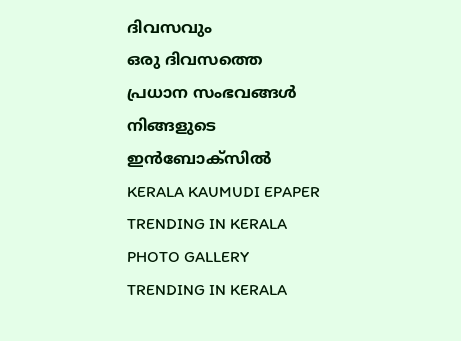ദിവസവും
ഒരു ദിവസത്തെ പ്രധാന സംഭവങ്ങൾ നിങ്ങളുടെ ഇൻബോക്സിൽ
KERALA KAUMUDI EPAPER
TRENDING IN KERALA
PHOTO GALLERY
TRENDING IN KERALA